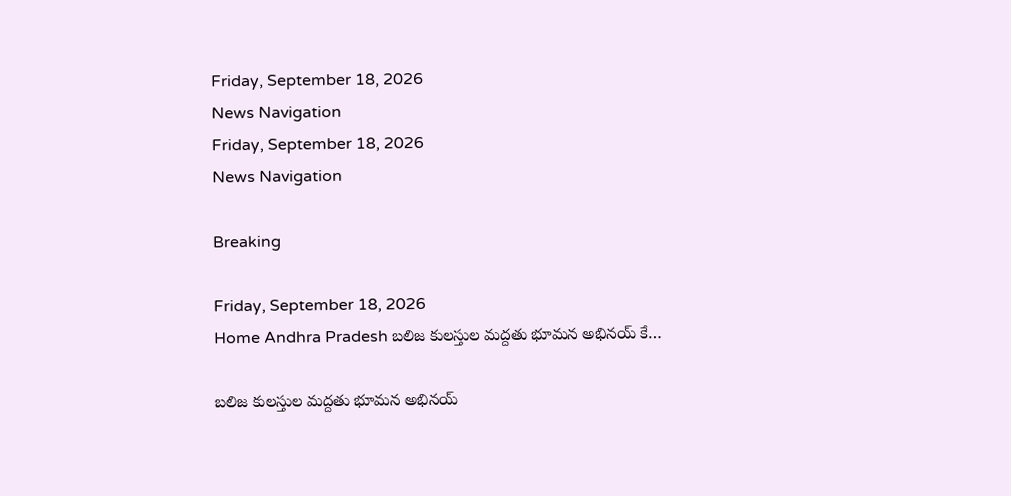Friday, September 18, 2026
News Navigation
Friday, September 18, 2026
News Navigation

Breaking

Friday, September 18, 2026
Home Andhra Pradesh బలిజ కులస్తుల మద్దతు భూమన అభినయ్ కే…

బలిజ కులస్తుల మద్దతు భూమన అభినయ్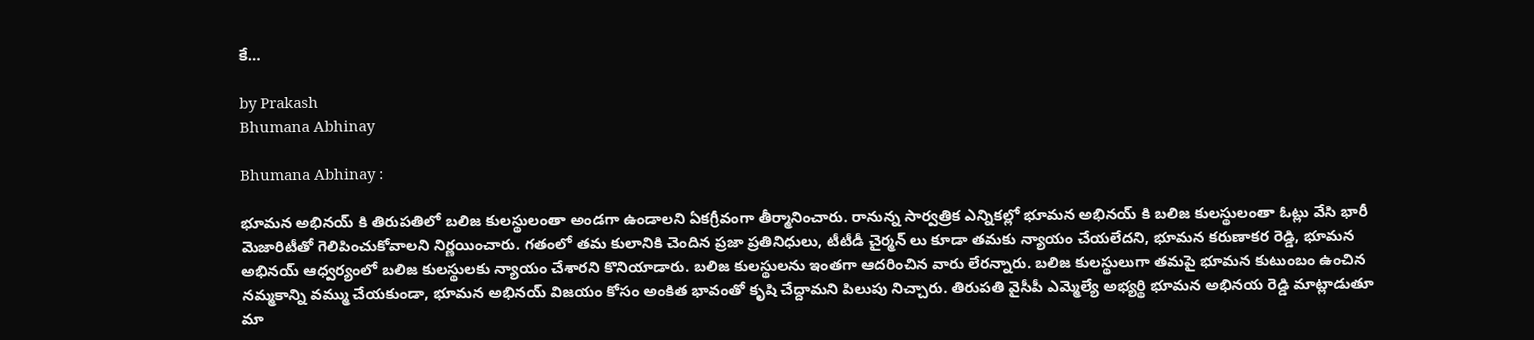కే…

by Prakash
Bhumana Abhinay

Bhumana Abhinay :

భూమన అభినయ్ కి తిరుపతిలో బలిజ కులస్థులంతా అండగా ఉండాలని ఏకగ్రీవంగా తీర్మానించారు. రానున్న సార్వత్రిక ఎన్నికల్లో భూమన అభినయ్ కి బలిజ కులస్థులంతా ఓట్లు వేసి భారీ మెజారిటీతో గెలిపించుకోవాలని నిర్ణయించారు. గతంలో తమ కులానికి చెందిన ప్రజా ప్రతినిధులు, టీటీడీ చైర్మన్ లు కూడా తమకు న్యాయం చేయలేదని, భూమన కరుణాకర రెడ్డి, భూమన అభినయ్ ఆధ్వర్యంలో బలిజ కులస్థులకు న్యాయం చేశారని కొనియాడారు. బలిజ కులస్థులను ఇంతగా ఆదరించిన వారు లేరన్నారు. బలిజ కులస్థులుగా తమపై భూమన కుటుంబం ఉంచిన నమ్మకాన్ని వమ్ము చేయకుండా, భూమన అభినయ్ విజయం కోసం అంకిత భావంతో కృషి చేద్దామని పిలుపు నిచ్చారు. తిరుపతి వైసీపీ ఎమ్మెల్యే అభ్యర్థి భూమన అభినయ రెడ్డి మాట్లాడుతూ మా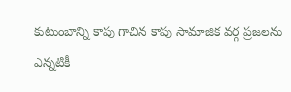కుటుంబాన్ని కాపు గాచిన కాపు సామాజిక వర్గ ప్రజలను ఎన్నటికీ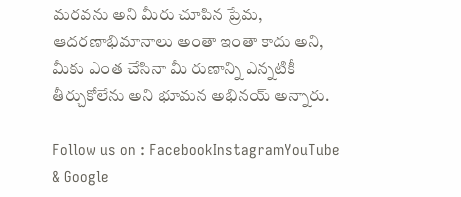మరవను అని మీరు చూపిన ప్రేమ, ఆదరణాభిమానాలు అంతా ఇంతా కాదు అని, మీకు ఎంత చేసినా మీ రుణాన్ని ఎన్నటికీ తీర్చుకోలేను అని భూమన అభినయ్ అన్నారు.

Follow us on : FacebookInstagramYouTube & Google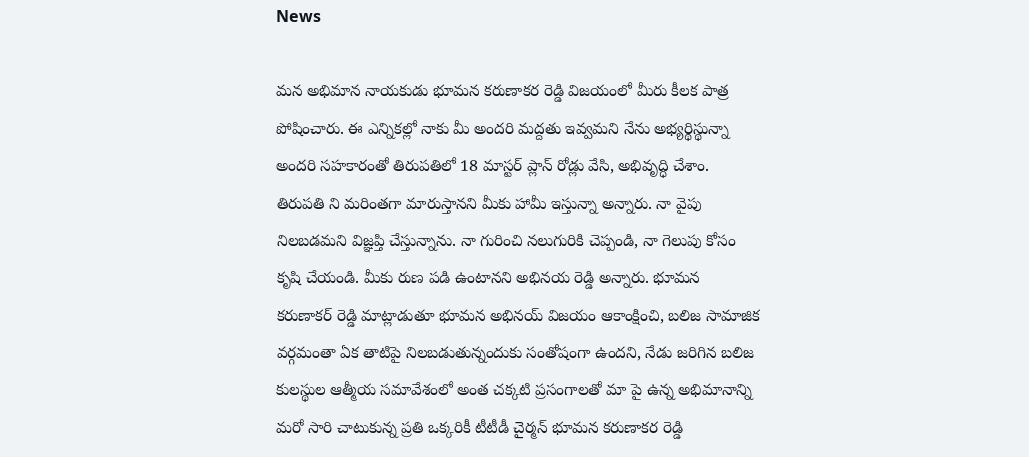News

మన అభిమాన నాయకుడు భూమన కరుణాకర రెడ్డి విజయంలో మీరు కీలక పాత్ర పోషించారు. ఈ ఎన్నికల్లో నాకు మీ అందరి మద్దతు ఇవ్వమని నేను అభ్యర్థిస్థున్నా అందరి సహకారంతో తిరుపతిలో 18 మాస్టర్ ప్లాన్ రోడ్లు వేసి, అభివృద్ధి చేశాం. తిరుపతి ని మరింతగా మారుస్తానని మీకు హామీ ఇస్తున్నా అన్నారు. నా వైపు నిలబడమని విజ్ఞప్తి చేస్తున్నాను. నా గురించి నలుగురికి చెప్పండి, నా గెలుపు కోసం కృషి చేయండి. మీకు రుణ పడి ఉంటానని అభినయ రెడ్డి అన్నారు. భూమన కరుణాకర్ రెడ్డి మాట్లాడుతూ భూమన అభినయ్ విజయం ఆకాంక్షించి, బలిజ సామాజిక వర్గమంతా ఏక తాటిపై నిలబడుతున్నందుకు సంతోషంగా ఉందని, నేడు జరిగిన బలిజ కులస్థుల ఆత్మీయ సమావేశంలో అంత చక్కటి ప్రసంగాలతో మా పై ఉన్న అభిమానాన్ని మరో సారి చాటుకున్న ప్రతి ఒక్కరికీ టీటీడీ చైర్మన్ భూమన కరుణాకర రెడ్డి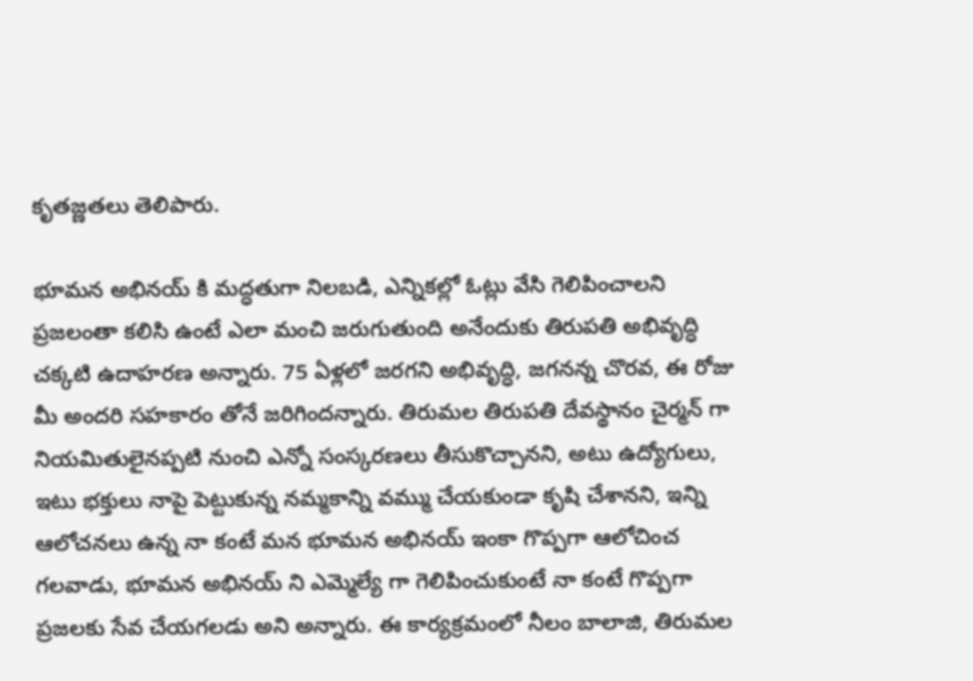కృతజ్ణతలు తెలిపారు.

భూమన అభినయ్ కి మద్ధతుగా నిలబడి, ఎన్నికల్లో ఓట్లు వేసి గెలిపించాలని ప్రజలంతా కలిసి ఉంటే ఎలా మంచి జరుగుతుంది అనేందుకు తిరుపతి అభివృద్ధి చక్కటి ఉదాహరణ అన్నారు. 75 ఏళ్లలో జరగని అభివృద్ధి, జగనన్న చొరవ, ఈ రోజు మీ అందరి సహకారం తోనే జరిగిందన్నారు. తిరుమల తిరుపతి దేవస్థానం చైర్మన్ గా నియమితులైనప్పటి నుంచి ఎన్నో సంస్కరణలు తీసుకొచ్చానని, అటు ఉద్యోగులు, ఇటు భక్తులు నాపై పెట్టుకున్న నమ్మకాన్ని వమ్ము చేయకుండా కృషి చేశానని, ఇన్ని ఆలోచనలు ఉన్న నా కంటే మన భూమన అభినయ్ ఇంకా గొప్పగా ఆలోచించ గలవాడు, భూమన అభినయ్ ని ఎమ్మెల్యే గా గెలిపించుకుంటే నా కంటే గొప్పగా ప్రజలకు సేవ చేయగలడు అని అన్నారు. ఈ కార్యక్రమంలో నీలం బాలాజి, తిరుమల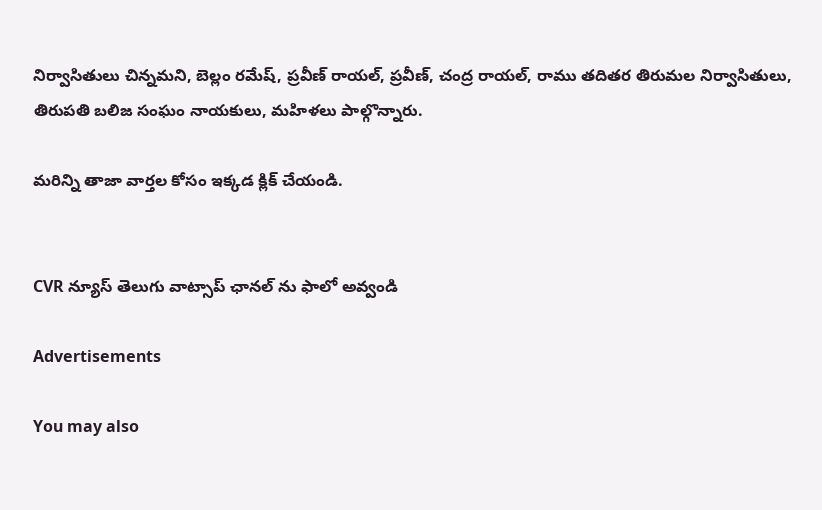నిర్వాసితులు చిన్నమని, బెల్లం రమేష్, ప్రవీణ్ రాయల్, ప్రవీణ్, చంద్ర రాయల్, రాము తదితర తిరుమల నిర్వాసితులు, తిరుపతి బలిజ సంఘం నాయకులు, మహిళలు పాల్గొన్నారు.

మరిన్ని తాజా వార్తల కోసం ఇక్కడ క్లిక్ చేయండి.


CVR న్యూస్ తెలుగు వాట్సాప్ ఛానల్ ను ఫాలో అవ్వండి

Advertisements

You may also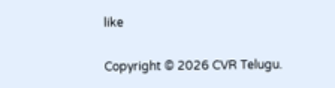like

Copyright © 2026 CVR Telugu.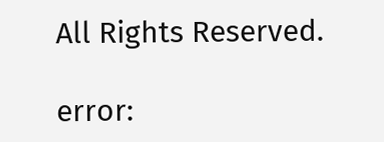All Rights Reserved.

error: